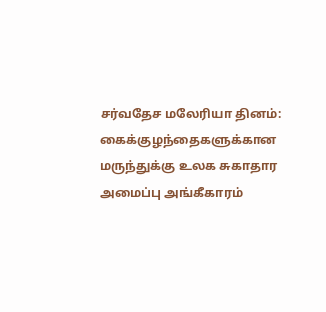சர்வதேச மலேரியா தினம்: கைக்குழந்தைகளுக்கான மருந்துக்கு உலக சுகாதார அமைப்பு அங்கீகாரம்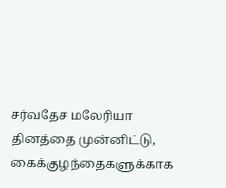சர்வதேச மலேரியா தினத்தை முன்னிட்டு, கைக்குழந்தைகளுக்காக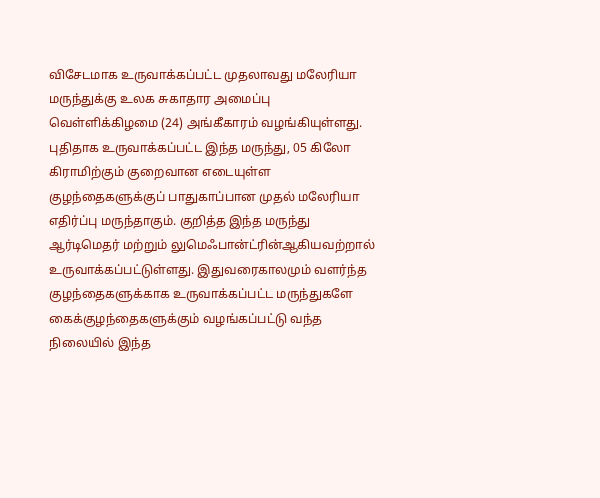விசேடமாக உருவாக்கப்பட்ட முதலாவது மலேரியா மருந்துக்கு உலக சுகாதார அமைப்பு வெள்ளிக்கிழமை (24) அங்கீகாரம் வழங்கியுள்ளது. புதிதாக உருவாக்கப்பட்ட இந்த மருந்து, 05 கிலோ கிராமிற்கும் குறைவான எடையுள்ள குழந்தைகளுக்குப் பாதுகாப்பான முதல் மலேரியா எதிர்ப்பு மருந்தாகும். குறித்த இந்த மருந்து ஆர்டிமெதர் மற்றும் லுமெஃபான்ட்ரின்ஆகியவற்றால் உருவாக்கப்பட்டுள்ளது. இதுவரைகாலமும் வளர்ந்த குழந்தைகளுக்காக உருவாக்கப்பட்ட மருந்துகளே கைக்குழந்தைகளுக்கும் வழங்கப்பட்டு வந்த நிலையில் இந்த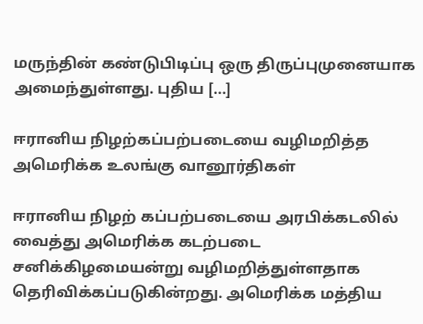மருந்தின் கண்டுபிடிப்பு ஒரு திருப்புமுனையாக அமைந்துள்ளது. புதிய […]

ஈரானிய நிழற்கப்பற்படையை வழிமறித்த அமெரிக்க உலங்கு வானூர்திகள்

ஈரானிய நிழற் கப்பற்படையை அரபிக்கடலில் வைத்து அமெரிக்க கடற்படை சனிக்கிழமையன்று வழிமறித்துள்ளதாக தெரிவிக்கப்படுகின்றது. அமெரிக்க மத்திய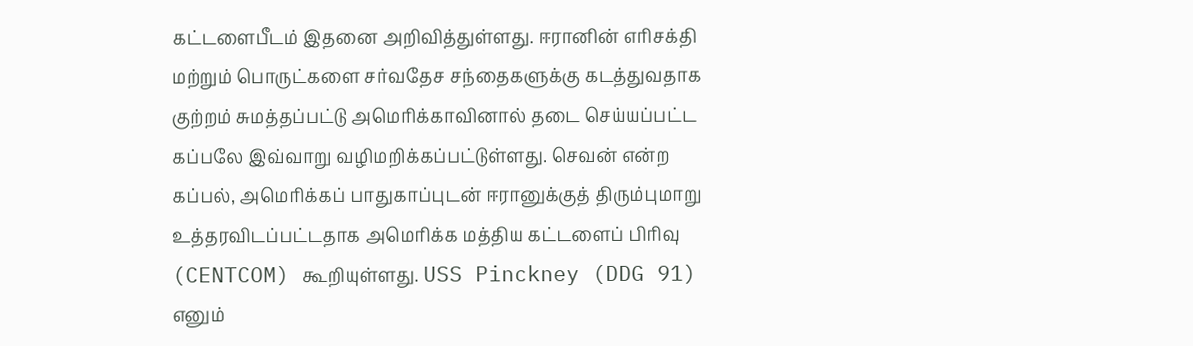கட்டளைபீடம் இதனை அறிவித்துள்ளது. ஈரானின் எரிசக்தி மற்றும் பொருட்களை சர்வதேச சந்தைகளுக்கு கடத்துவதாக குற்றம் சுமத்தப்பட்டு அமெரிக்காவினால் தடை செய்யப்பட்ட கப்பலே இவ்வாறு வழிமறிக்கப்பட்டுள்ளது. செவன் என்ற கப்பல், அமெரிக்கப் பாதுகாப்புடன் ஈரானுக்குத் திரும்புமாறு உத்தரவிடப்பட்டதாக அமெரிக்க மத்திய கட்டளைப் பிரிவு (CENTCOM) கூறியுள்ளது. USS Pinckney (DDG 91) எனும்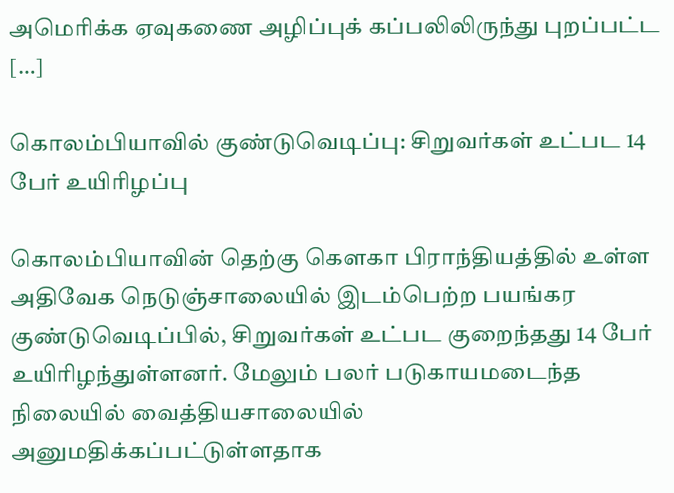அமெரிக்க ஏவுகணை அழிப்புக் கப்பலிலிருந்து புறப்பட்ட […]

கொலம்பியாவில் குண்டுவெடிப்பு: சிறுவர்கள் உட்பட 14 பேர் உயிரிழப்பு

கொலம்பியாவின் தெற்கு கௌகா பிராந்தியத்தில் உள்ள அதிவேக நெடுஞ்சாலையில் இடம்பெற்ற பயங்கர குண்டுவெடிப்பில், சிறுவர்கள் உட்பட குறைந்தது 14 பேர் உயிரிழந்துள்ளனர். மேலும் பலர் படுகாயமடைந்த நிலையில் வைத்தியசாலையில் அனுமதிக்கப்பட்டுள்ளதாக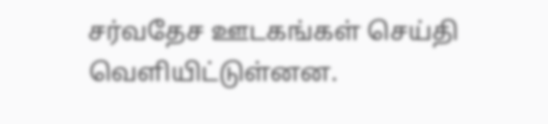சர்வதேச ஊடகங்கள் செய்தி வெளியிட்டுள்னன.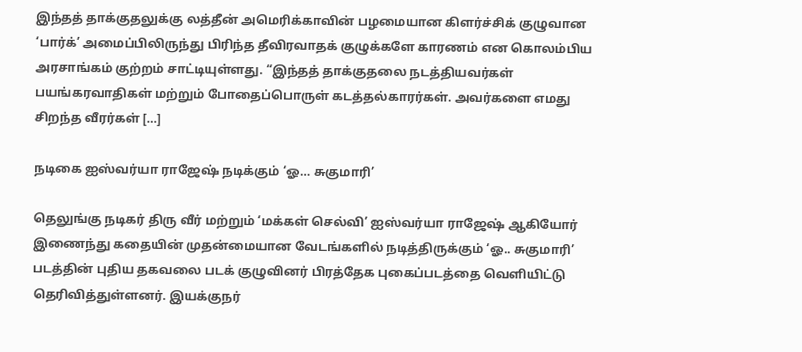இந்தத் தாக்குதலுக்கு லத்தீன் அமெரிக்காவின் பழமையான கிளர்ச்சிக் குழுவான ‘பார்க்’ அமைப்பிலிருந்து பிரிந்த தீவிரவாதக் குழுக்களே காரணம் என கொலம்பிய அரசாங்கம் குற்றம் சாட்டியுள்ளது. “இந்தத் தாக்குதலை நடத்தியவர்கள் பயங்கரவாதிகள் மற்றும் போதைப்பொருள் கடத்தல்காரர்கள். அவர்களை எமது சிறந்த வீரர்கள் […]

நடிகை ஐஸ்வர்யா ராஜேஷ் நடிக்கும் ‘ஓ… சுகுமாரி’

தெலுங்கு நடிகர் திரு வீர் மற்றும் ‘மக்கள் செல்வி’ ஐஸ்வர்யா ராஜேஷ் ஆகியோர் இணைந்து கதையின் முதன்மையான வேடங்களில் நடித்திருக்கும் ‘ஓ.. சுகுமாரி’ படத்தின் புதிய தகவலை படக் குழுவினர் பிரத்தேக புகைப்படத்தை வெளியிட்டு தெரிவித்துள்ளனர். இயக்குநர்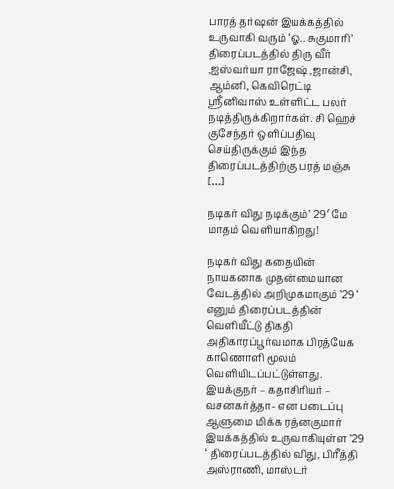பாரத் தர்ஷன் இயக்கத்தில் உருவாகி வரும் ‘ஓ.. சுகுமாரி’ திரைப்படத்தில் திரு வீர் ,ஐஸ்வர்யா ராஜேஷ் ,ஜான்சி, ஆம்னி, கெவிரெட்டி ஸ்ரீனிவாஸ் உள்ளிட்ட பலர் நடித்திருக்கிறார்கள். சி ஹெச் குசேந்தர் ஒளிப்பதிவு செய்திருக்கும் இந்த திரைப்படத்திற்கு பரத் மஞ்சு […]

நடிகர் விது நடிக்கும்’ 29′ மே மாதம் வெளியாகிறது!

நடிகர் விது கதையின் நாயகனாக முதன்மையான வேடத்தில் அறிமுகமாகும் ’29 ‘ எனும் திரைப்படத்தின் வெளியீட்டு திகதி அதிகாரப்பூர்வமாக பிரத்யேக காணொளி மூலம் வெளியிடப்பட்டுள்ளது. இயக்குநர் – கதாசிரியர் – வசனகர்த்தா- என படைப்பு ஆளுமை மிக்க ரத்னகுமார் இயக்கத்தில் உருவாகியுள்ள ’29 ‘ திரைப்படத்தில் விது, பிரீத்தி அஸ்ராணி, மாஸ்டர்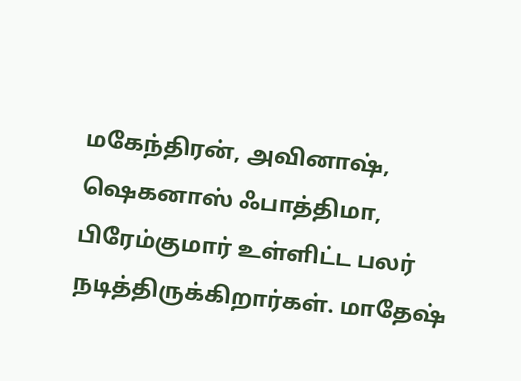மகேந்திரன், அவினாஷ், ஷெகனாஸ் ஃபாத்திமா, பிரேம்குமார் உள்ளிட்ட பலர் நடித்திருக்கிறார்கள். மாதேஷ்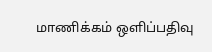மாணிக்கம் ஒளிப்பதிவு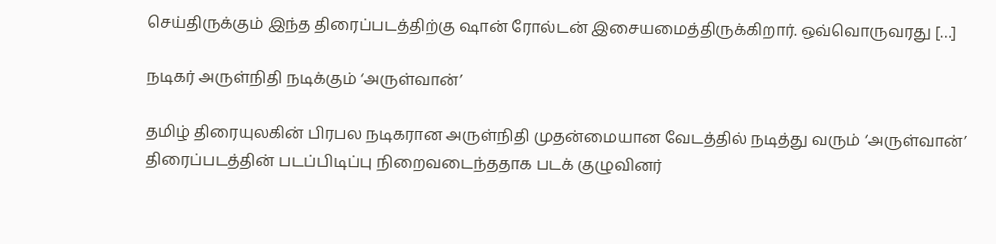செய்திருக்கும் இந்த திரைப்படத்திற்கு ஷான் ரோல்டன் இசையமைத்திருக்கிறார். ஒவ்வொருவரது […]

நடிகர் அருள்நிதி நடிக்கும் ‘அருள்வான்’

தமிழ் திரையுலகின் பிரபல நடிகரான அருள்நிதி முதன்மையான வேடத்தில் நடித்து வரும் ‘அருள்வான்’ திரைப்படத்தின் படப்பிடிப்பு நிறைவடைந்ததாக படக் குழுவினர்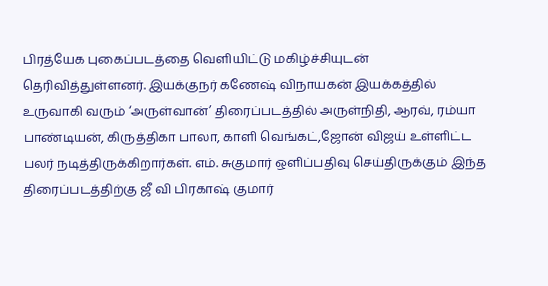பிரத்யேக புகைப்படத்தை வெளியிட்டு மகிழ்ச்சியுடன் தெரிவித்துள்ளனர். இயக்குநர் கணேஷ் விநாயகன் இயக்கத்தில் உருவாகி வரும் ‘அருள்வான்’ திரைப்படத்தில் அருள்நிதி, ஆரவ், ரம்யா பாண்டியன், கிருத்திகா பாலா, காளி வெங்கட்,ஜோன் விஜய் உள்ளிட்ட பலர் நடித்திருக்கிறார்கள். எம். சுகுமார் ஒளிப்பதிவு செய்திருக்கும் இந்த திரைப்படத்திற்கு ஜீ வி பிரகாஷ் குமார்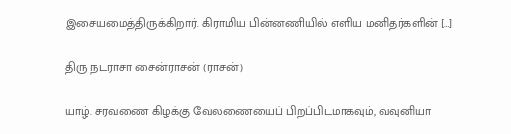இசையமைத்திருக்கிறார். கிராமிய பின்னணியில் எளிய மனிதர்களின் […]

திரு நடராசா சைன்ராசன் (ராசன்)

யாழ். சரவணை கிழக்கு வேலணையைப் பிறப்பிடமாகவும், வவுனியா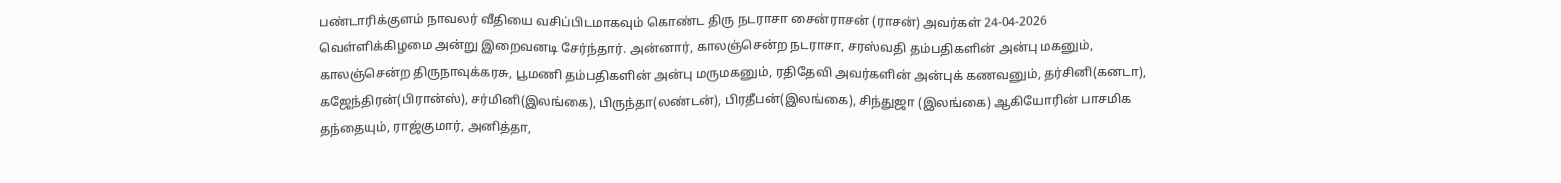பண்டாரிக்குளம் நாவலர் வீதியை வசிப்பிடமாகவும் கொண்ட திரு நடராசா சைன்ராசன் (ராசன்) அவர்கள் 24-04-2026 வெள்ளிக்கிழமை அன்று இறைவனடி சேர்ந்தார். அன்னார், காலஞ்சென்ற நடராசா, சரஸ்வதி தம்பதிகளின் அன்பு மகனும், காலஞ்சென்ற திருநாவுக்கரசு, பூமணி தம்பதிகளின் அன்பு மருமகனும், ரதிதேவி அவர்களின் அன்புக் கணவனும், தர்சினி(கனடா), கஜேந்திரன்(பிரான்ஸ்), சர்மினி(இலங்கை), பிருந்தா(லண்டன்), பிரதீபன்(இலங்கை), சிந்துஜா (இலங்கை) ஆகியோரின் பாசமிக தந்தையும், ராஜ்குமார், அனித்தா,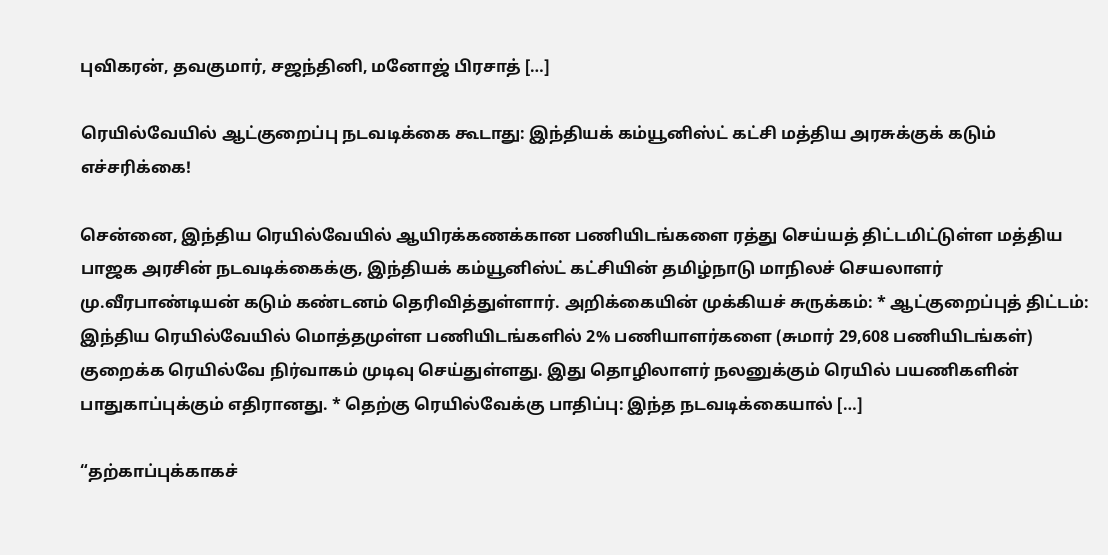புவிகரன், தவகுமார், சஜந்தினி, மனோஜ் பிரசாத் […]

ரெயில்வேயில் ஆட்குறைப்பு நடவடிக்கை கூடாது: இந்தியக் கம்யூனிஸ்ட் கட்சி மத்திய அரசுக்குக் கடும் எச்சரிக்கை!

சென்னை, இந்திய ரெயில்வேயில் ஆயிரக்கணக்கான பணியிடங்களை ரத்து செய்யத் திட்டமிட்டுள்ள மத்திய பாஜக அரசின் நடவடிக்கைக்கு, இந்தியக் கம்யூனிஸ்ட் கட்சியின் தமிழ்நாடு மாநிலச் செயலாளர் மு.வீரபாண்டியன் கடும் கண்டனம் தெரிவித்துள்ளார். அறிக்கையின் முக்கியச் சுருக்கம்: * ஆட்குறைப்புத் திட்டம்: இந்திய ரெயில்வேயில் மொத்தமுள்ள பணியிடங்களில் 2% பணியாளர்களை (சுமார் 29,608 பணியிடங்கள்) குறைக்க ரெயில்வே நிர்வாகம் முடிவு செய்துள்ளது. இது தொழிலாளர் நலனுக்கும் ரெயில் பயணிகளின் பாதுகாப்புக்கும் எதிரானது. * தெற்கு ரெயில்வேக்கு பாதிப்பு: இந்த நடவடிக்கையால் […]

“தற்காப்புக்காகச்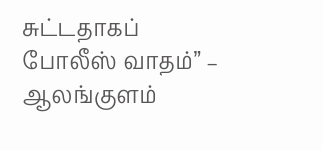சுட்டதாகப் போலீஸ் வாதம்” – ஆலங்குளம்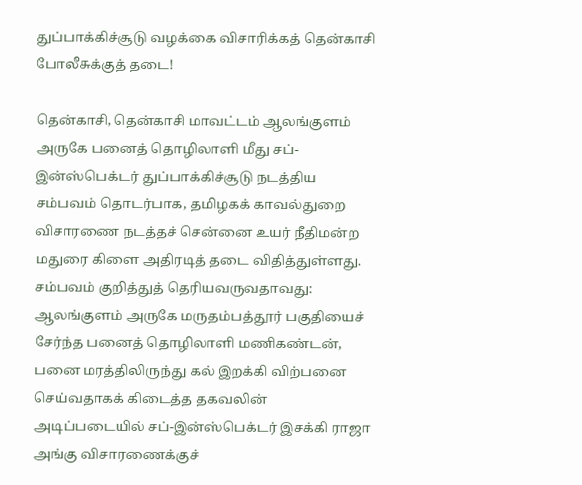துப்பாக்கிச்சூடு வழக்கை விசாரிக்கத் தென்காசி போலீசுக்குத் தடை!

தென்காசி, தென்காசி மாவட்டம் ஆலங்குளம் அருகே பனைத் தொழிலாளி மீது சப்-இன்ஸ்பெக்டர் துப்பாக்கிச்சூடு நடத்திய சம்பவம் தொடர்பாக, தமிழகக் காவல்துறை விசாரணை நடத்தச் சென்னை உயர் நீதிமன்ற மதுரை கிளை அதிரடித் தடை விதித்துள்ளது. சம்பவம் குறித்துத் தெரியவருவதாவது: ஆலங்குளம் அருகே மருதம்பத்தூர் பகுதியைச் சேர்ந்த பனைத் தொழிலாளி மணிகண்டன், பனை மரத்திலிருந்து கல் இறக்கி விற்பனை செய்வதாகக் கிடைத்த தகவலின் அடிப்படையில் சப்-இன்ஸ்பெக்டர் இசக்கி ராஜா அங்கு விசாரணைக்குச்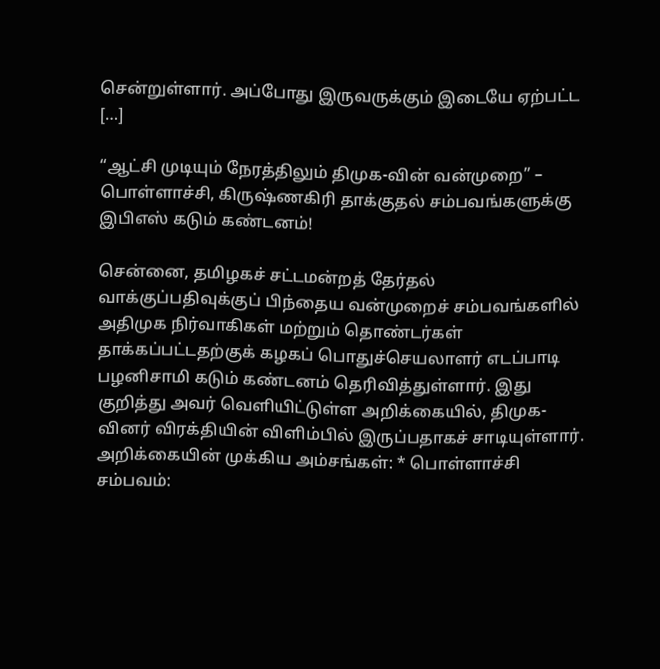சென்றுள்ளார். அப்போது இருவருக்கும் இடையே ஏற்பட்ட […]

“ஆட்சி முடியும் நேரத்திலும் திமுக-வின் வன்முறை” – பொள்ளாச்சி, கிருஷ்ணகிரி தாக்குதல் சம்பவங்களுக்கு இபிஎஸ் கடும் கண்டனம்!

சென்னை, தமிழகச் சட்டமன்றத் தேர்தல் வாக்குப்பதிவுக்குப் பிந்தைய வன்முறைச் சம்பவங்களில் அதிமுக நிர்வாகிகள் மற்றும் தொண்டர்கள் தாக்கப்பட்டதற்குக் கழகப் பொதுச்செயலாளர் எடப்பாடி பழனிசாமி கடும் கண்டனம் தெரிவித்துள்ளார். இது குறித்து அவர் வெளியிட்டுள்ள அறிக்கையில், திமுக-வினர் விரக்தியின் விளிம்பில் இருப்பதாகச் சாடியுள்ளார். அறிக்கையின் முக்கிய அம்சங்கள்: * பொள்ளாச்சி சம்பவம்: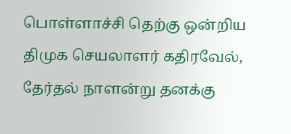பொள்ளாச்சி தெற்கு ஒன்றிய திமுக செயலாளர் கதிரவேல், தேர்தல் நாளன்று தனக்கு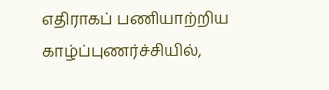எதிராகப் பணியாற்றிய காழ்ப்புணர்ச்சியில்,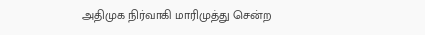அதிமுக நிர்வாகி மாரிமுத்து சென்ற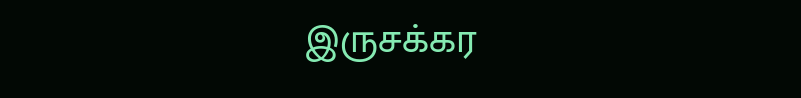இருசக்கர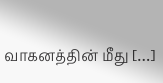வாகனத்தின் மீது […]